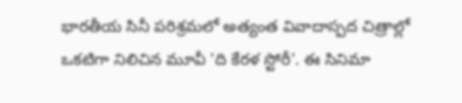భారతీయ సినీ పరిశ్రమలో అత్యంత వివాదాస్పద చిత్రాల్లో ఒకటిగా నిలిచిన మూవీ 'ది కేరళ స్టోరీ'. ఈ సినిమా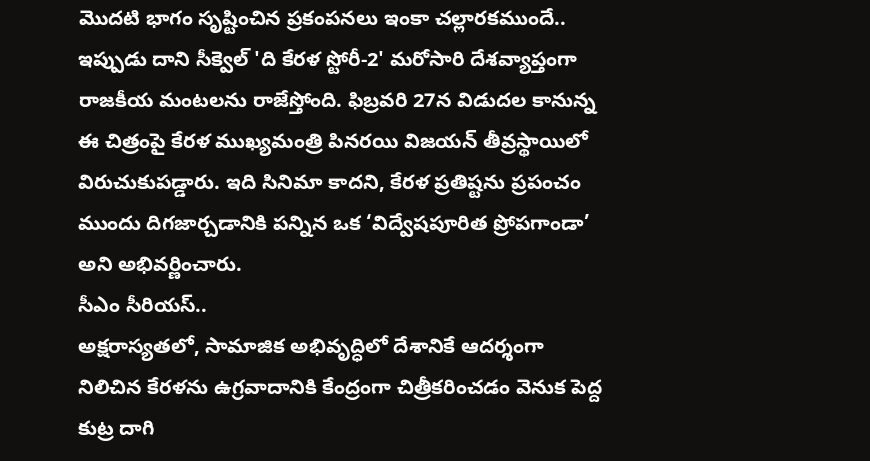మొదటి భాగం సృష్టించిన ప్రకంపనలు ఇంకా చల్లారకముందే.. ఇప్పుడు దాని సీక్వెల్ 'ది కేరళ స్టోరీ-2' మరోసారి దేశవ్యాప్తంగా రాజకీయ మంటలను రాజేస్తోంది. ఫిబ్రవరి 27న విడుదల కానున్న ఈ చిత్రంపై కేరళ ముఖ్యమంత్రి పినరయి విజయన్ తీవ్రస్థాయిలో విరుచుకుపడ్డారు. ఇది సినిమా కాదని, కేరళ ప్రతిష్టను ప్రపంచం ముందు దిగజార్చడానికి పన్నిన ఒక ‘విద్వేషపూరిత ప్రోపగాండా’ అని అభివర్ణించారు.
సీఎం సీరియస్..
అక్షరాస్యతలో, సామాజిక అభివృద్ధిలో దేశానికే ఆదర్శంగా నిలిచిన కేరళను ఉగ్రవాదానికి కేంద్రంగా చిత్రీకరించడం వెనుక పెద్ద కుట్ర దాగి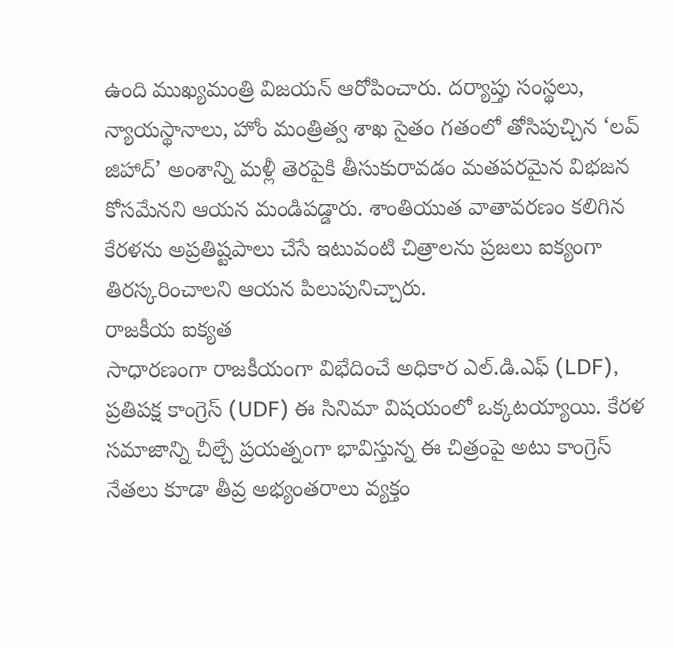ఉంది ముఖ్యమంత్రి విజయన్ ఆరోపించారు. దర్యాప్తు సంస్థలు, న్యాయస్థానాలు, హోం మంత్రిత్వ శాఖ సైతం గతంలో తోసిపుచ్చిన ‘లవ్ జిహాద్’ అంశాన్ని మళ్లీ తెరపైకి తీసుకురావడం మతపరమైన విభజన కోసమేనని ఆయన మండిపడ్డారు. శాంతియుత వాతావరణం కలిగిన కేరళను అప్రతిష్టపాలు చేసే ఇటువంటి చిత్రాలను ప్రజలు ఐక్యంగా తిరస్కరించాలని ఆయన పిలుపునిచ్చారు.
రాజకీయ ఐక్యత
సాధారణంగా రాజకీయంగా విభేదించే అధికార ఎల్.డి.ఎఫ్ (LDF), ప్రతిపక్ష కాంగ్రెస్ (UDF) ఈ సినిమా విషయంలో ఒక్కటయ్యాయి. కేరళ సమాజాన్ని చీల్చే ప్రయత్నంగా భావిస్తున్న ఈ చిత్రంపై అటు కాంగ్రెస్ నేతలు కూడా తీవ్ర అభ్యంతరాలు వ్యక్తం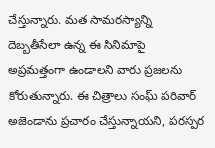చేస్తున్నారు. మత సామరస్యాన్ని దెబ్బతీసేలా ఉన్న ఈ సినిమాపై అప్రమత్తంగా ఉండాలని వారు ప్రజలను కోరుతున్నారు. ఈ చిత్రాలు సంఘ్ పరివార్ అజెండాను ప్రచారం చేస్తున్నాయని, పరస్పర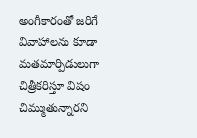అంగీకారంతో జరిగే వివాహాలను కూడా మతమార్పిడులుగా చిత్రీకరిస్తూ విషం చిమ్ముతున్నారని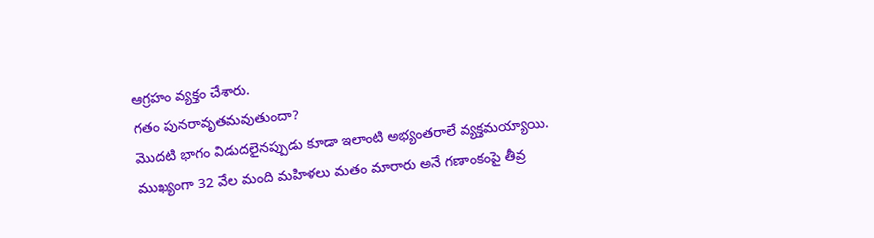ఆగ్రహం వ్యక్తం చేశారు.
గతం పునరావృతమవుతుందా?
మొదటి భాగం విడుదలైనప్పుడు కూడా ఇలాంటి అభ్యంతరాలే వ్యక్తమయ్యాయి. ముఖ్యంగా 32 వేల మంది మహిళలు మతం మారారు అనే గణాంకంపై తీవ్ర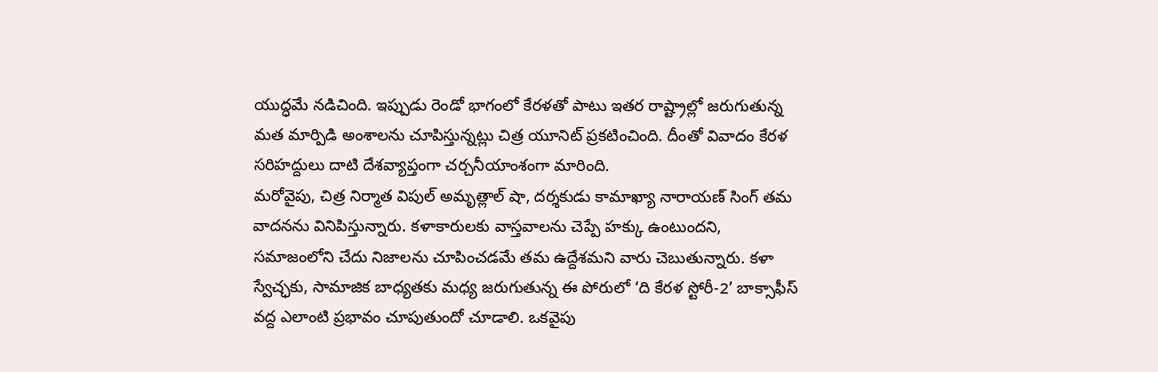యుద్ధమే నడిచింది. ఇప్పుడు రెండో భాగంలో కేరళతో పాటు ఇతర రాష్ట్రాల్లో జరుగుతున్న మత మార్పిడి అంశాలను చూపిస్తున్నట్లు చిత్ర యూనిట్ ప్రకటించింది. దీంతో వివాదం కేరళ సరిహద్దులు దాటి దేశవ్యాప్తంగా చర్చనీయాంశంగా మారింది.
మరోవైపు, చిత్ర నిర్మాత విపుల్ అమృత్లాల్ షా, దర్శకుడు కామాఖ్యా నారాయణ్ సింగ్ తమ వాదనను వినిపిస్తున్నారు. కళాకారులకు వాస్తవాలను చెప్పే హక్కు ఉంటుందని, సమాజంలోని చేదు నిజాలను చూపించడమే తమ ఉద్దేశమని వారు చెబుతున్నారు. కళా స్వేచ్ఛకు, సామాజిక బాధ్యతకు మధ్య జరుగుతున్న ఈ పోరులో ‘ది కేరళ స్టోరీ-2’ బాక్సాఫీస్ వద్ద ఎలాంటి ప్రభావం చూపుతుందో చూడాలి. ఒకవైపు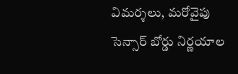విమర్శలు, మరోవైపు సెన్సార్ బోర్డు నిర్ణయాల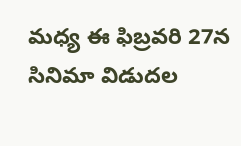మధ్య ఈ ఫిబ్రవరి 27న సినిమా విడుదల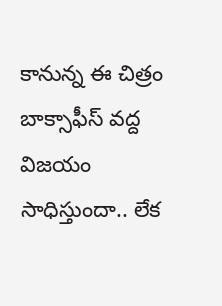కానున్న ఈ చిత్రం బాక్సాఫీస్ వద్ద విజయం సాధిస్తుందా.. లేక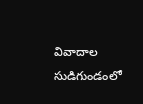వివాదాల సుడిగుండంలో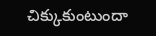చిక్కుకుంటుందా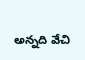అన్నది వేచి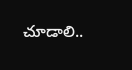చూడాలి..